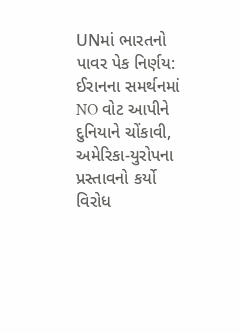UNમાં ભારતનો પાવર પેક નિર્ણય: ઈરાનના સમર્થનમાં NO વોટ આપીને દુનિયાને ચોંકાવી, અમેરિકા-યુરોપના પ્રસ્તાવનો કર્યો વિરોધ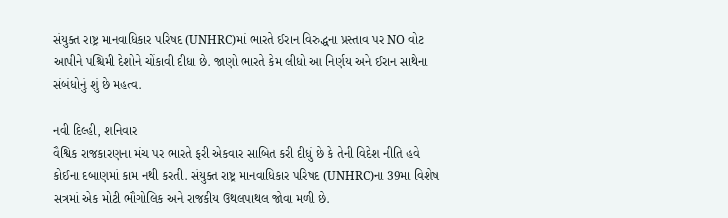સંયુક્ત રાષ્ટ્ર માનવાધિકાર પરિષદ (UNHRC)માં ભારતે ઈરાન વિરુદ્ધના પ્રસ્તાવ પર NO વોટ આપીને પશ્ચિમી દેશોને ચોંકાવી દીધા છે. જાણો ભારતે કેમ લીધો આ નિર્ણય અને ઈરાન સાથેના સંબંધોનું શું છે મહત્વ.

નવી દિલ્હી, શનિવાર
વૈશ્વિક રાજકારણના મંચ પર ભારતે ફરી એકવાર સાબિત કરી દીધું છે કે તેની વિદેશ નીતિ હવે કોઈના દબાણમાં કામ નથી કરતી. સંયુક્ત રાષ્ટ્ર માનવાધિકાર પરિષદ (UNHRC)ના 39મા વિશેષ સત્રમાં એક મોટી ભૌગોલિક અને રાજકીય ઉથલપાથલ જોવા મળી છે.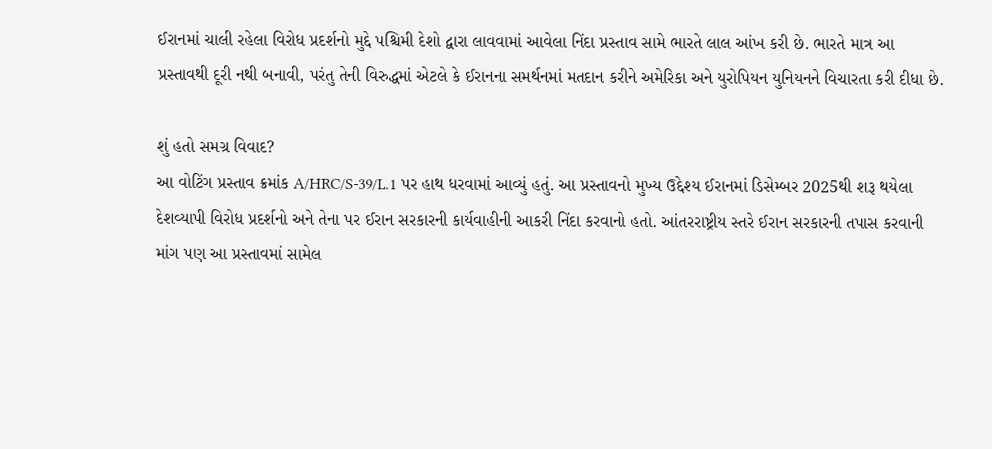ઈરાનમાં ચાલી રહેલા વિરોધ પ્રદર્શનો મુદ્દે પશ્ચિમી દેશો દ્વારા લાવવામાં આવેલા નિંદા પ્રસ્તાવ સામે ભારતે લાલ આંખ કરી છે. ભારતે માત્ર આ પ્રસ્તાવથી દૂરી નથી બનાવી, પરંતુ તેની વિરુદ્ધમાં એટલે કે ઈરાનના સમર્થનમાં મતદાન કરીને અમેરિકા અને યુરોપિયન યુનિયનને વિચારતા કરી દીધા છે.

શું હતો સમગ્ર વિવાદ?
આ વોટિંગ પ્રસ્તાવ ક્રમાંક A/HRC/S-39/L.1 પર હાથ ધરવામાં આવ્યું હતું. આ પ્રસ્તાવનો મુખ્ય ઉદ્દેશ્ય ઈરાનમાં ડિસેમ્બર 2025થી શરૂ થયેલા દેશવ્યાપી વિરોધ પ્રદર્શનો અને તેના પર ઈરાન સરકારની કાર્યવાહીની આકરી નિંદા કરવાનો હતો. આંતરરાષ્ટ્રીય સ્તરે ઈરાન સરકારની તપાસ કરવાની માંગ પણ આ પ્રસ્તાવમાં સામેલ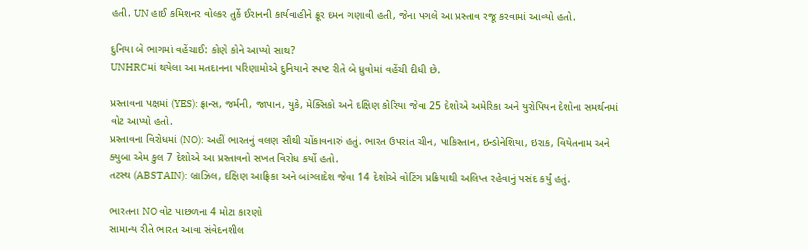હતી. UN હાઈ કમિશનર વોલ્કર તુર્કે ઈરાનની કાર્યવાહીને ક્રૂર દમન ગણાવી હતી, જેના પગલે આ પ્રસ્તાવ રજૂ કરવામાં આવ્યો હતો.

દુનિયા બે ભાગમાં વહેંચાઈ: કોણે કોને આપ્યો સાથ?
UNHRCમાં થયેલા આ મતદાનના પરિણામોએ દુનિયાને સ્પષ્ટ રીતે બે ધ્રુવોમાં વહેંચી દીધી છે.

પ્રસ્તાવના પક્ષમાં (YES): ફ્રાન્સ, જર્મની, જાપાન, યુકે, મેક્સિકો અને દક્ષિણ કોરિયા જેવા 25 દેશોએ અમેરિકા અને યુરોપિયન દેશોના સમર્થનમાં વોટ આપ્યો હતો.
પ્રસ્તાવના વિરોધમાં (NO): અહીં ભારતનું વલણ સૌથી ચોંકાવનારું હતું. ભારત ઉપરાંત ચીન, પાકિસ્તાન, ઇન્ડોનેશિયા, ઇરાક, વિયેતનામ અને ક્યુબા એમ કુલ 7 દેશોએ આ પ્રસ્તાવનો સખત વિરોધ કર્યો હતો.
તટસ્થ (ABSTAIN): બ્રાઝિલ, દક્ષિણ આફ્રિકા અને બાંગ્લાદેશ જેવા 14 દેશોએ વોટિંગ પ્રક્રિયાથી અલિપ્ત રહેવાનું પસંદ કર્યું હતું.

ભારતના NO વોટ પાછળના 4 મોટા કારણો
સામાન્ય રીતે ભારત આવા સંવેદનશીલ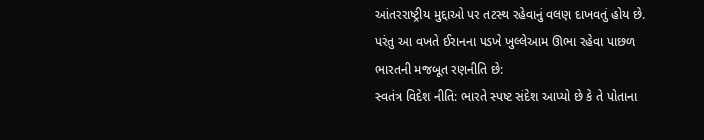આંતરરાષ્ટ્રીય મુદ્દાઓ પર તટસ્થ રહેવાનું વલણ દાખવતું હોય છે. પરંતુ આ વખતે ઈરાનના પડખે ખુલ્લેઆમ ઊભા રહેવા પાછળ ભારતની મજબૂત રણનીતિ છે:
સ્વતંત્ર વિદેશ નીતિ: ભારતે સ્પષ્ટ સંદેશ આપ્યો છે કે તે પોતાના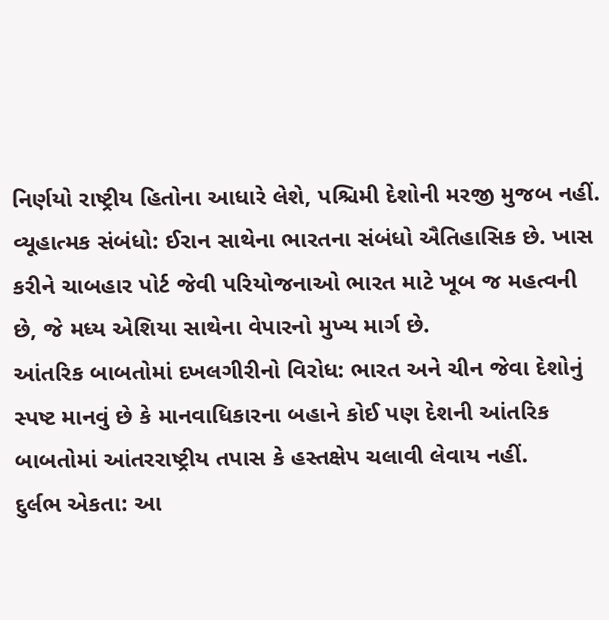નિર્ણયો રાષ્ટ્રીય હિતોના આધારે લેશે, પશ્ચિમી દેશોની મરજી મુજબ નહીં.
વ્યૂહાત્મક સંબંધો: ઈરાન સાથેના ભારતના સંબંધો ઐતિહાસિક છે. ખાસ કરીને ચાબહાર પોર્ટ જેવી પરિયોજનાઓ ભારત માટે ખૂબ જ મહત્વની છે, જે મધ્ય એશિયા સાથેના વેપારનો મુખ્ય માર્ગ છે.
આંતરિક બાબતોમાં દખલગીરીનો વિરોધ: ભારત અને ચીન જેવા દેશોનું સ્પષ્ટ માનવું છે કે માનવાધિકારના બહાને કોઈ પણ દેશની આંતરિક બાબતોમાં આંતરરાષ્ટ્રીય તપાસ કે હસ્તક્ષેપ ચલાવી લેવાય નહીં.
દુર્લભ એકતા: આ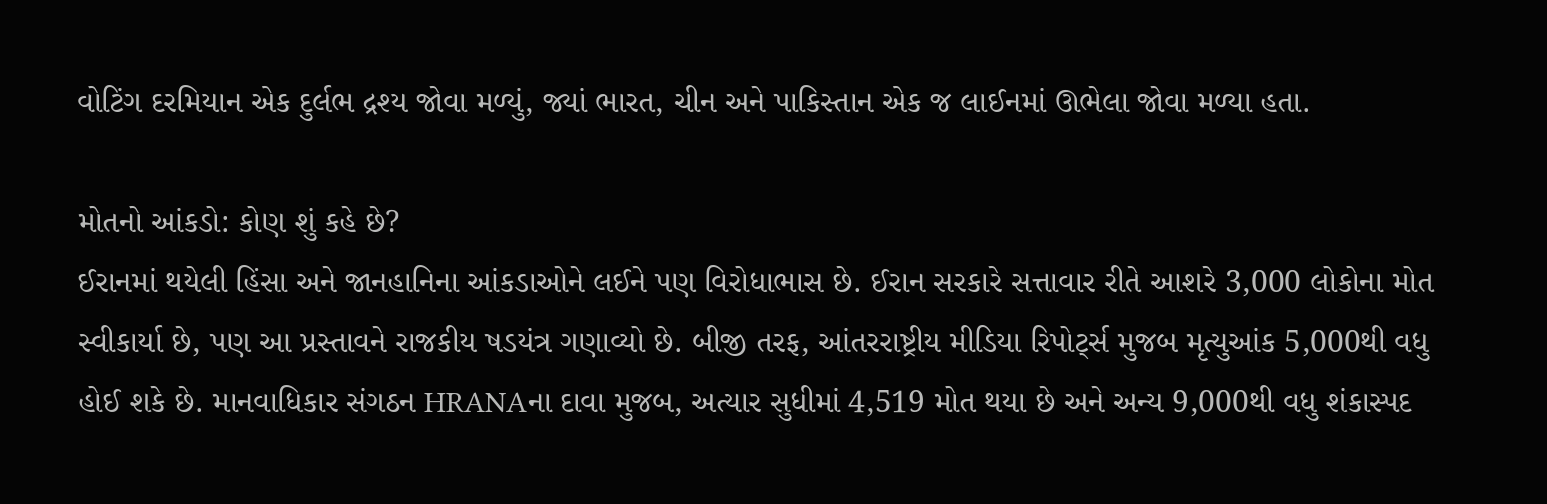વોટિંગ દરમિયાન એક દુર્લભ દ્રશ્ય જોવા મળ્યું, જ્યાં ભારત, ચીન અને પાકિસ્તાન એક જ લાઈનમાં ઊભેલા જોવા મળ્યા હતા.

મોતનો આંકડો: કોણ શું કહે છે?
ઈરાનમાં થયેલી હિંસા અને જાનહાનિના આંકડાઓને લઈને પણ વિરોધાભાસ છે. ઈરાન સરકારે સત્તાવાર રીતે આશરે 3,000 લોકોના મોત સ્વીકાર્યા છે, પણ આ પ્રસ્તાવને રાજકીય ષડયંત્ર ગણાવ્યો છે. બીજી તરફ, આંતરરાષ્ટ્રીય મીડિયા રિપોર્ટ્સ મુજબ મૃત્યુઆંક 5,000થી વધુ હોઈ શકે છે. માનવાધિકાર સંગઠન HRANAના દાવા મુજબ, અત્યાર સુધીમાં 4,519 મોત થયા છે અને અન્ય 9,000થી વધુ શંકાસ્પદ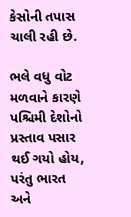કેસોની તપાસ ચાલી રહી છે.

ભલે વધુ વોટ મળવાને કારણે પશ્ચિમી દેશોનો પ્રસ્તાવ પસાર થઈ ગયો હોય, પરંતુ ભારત અને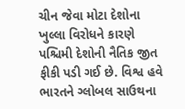ચીન જેવા મોટા દેશોના ખુલ્લા વિરોધને કારણે પશ્ચિમી દેશોની નૈતિક જીત ફીકી પડી ગઈ છે. વિશ્વ હવે ભારતને ગ્લોબલ સાઉથના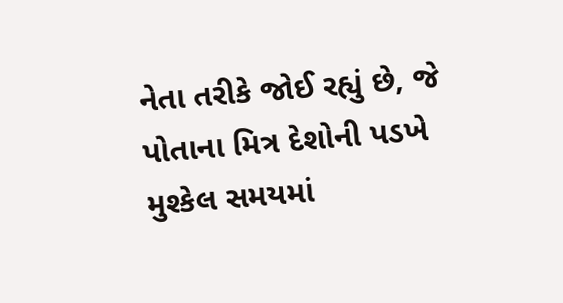નેતા તરીકે જોઈ રહ્યું છે, જે પોતાના મિત્ર દેશોની પડખે મુશ્કેલ સમયમાં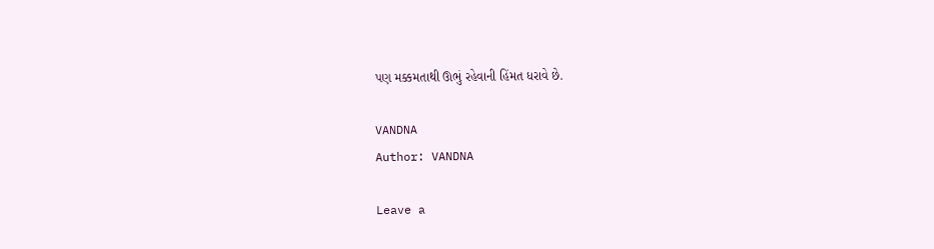પણ મક્કમતાથી ઊભું રહેવાની હિંમત ધરાવે છે.

VANDNA
Author: VANDNA

Leave a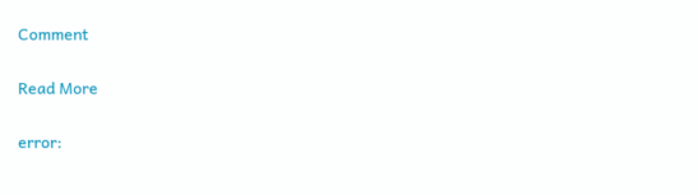Comment

Read More

error: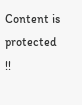Content is protected !!